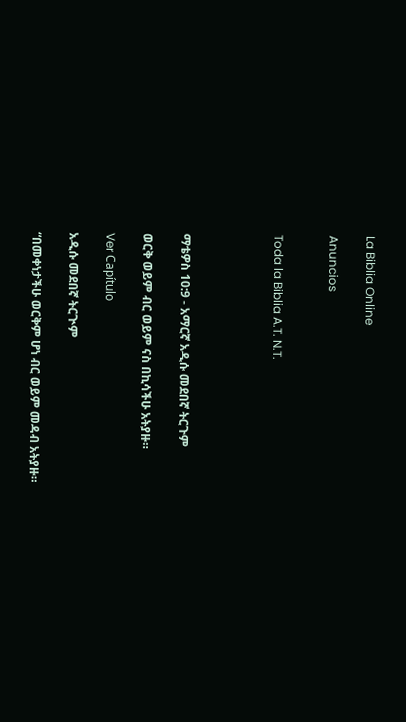La Biblia Online

Anuncios


Toda la Biblia A.T. N.T.




ማቴዎስ 10:9 - አማርኛ አዲሱ መደበኛ ትርጉም

ወርቅ ወይም ብር ወይም ናስ በኪሳችሁ አትያዙ።

Ver Capítulo

አዲሱ መደበኛ ትርጒም

“በመቀነታችሁ ወርቅም ሆነ ብር ወይም መዳብ አትያዙ።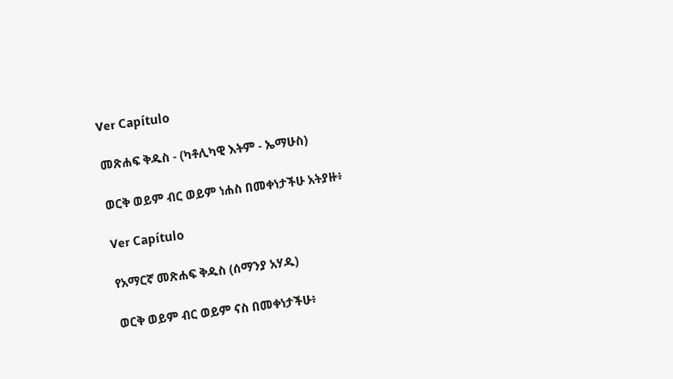Ver Capítulo

መጽሐፍ ቅዱስ - (ካቶሊካዊ እትም - ኤማሁስ)

ወርቅ ወይም ብር ወይም ነሐስ በመቀነታችሁ አትያዙ፥

Ver Capítulo

የአማርኛ መጽሐፍ ቅዱስ (ሰማንያ አሃዱ)

ወርቅ ወይም ብር ወይም ናስ በመቀነታችሁ፥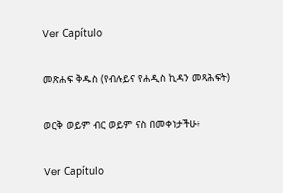Ver Capítulo

መጽሐፍ ቅዱስ (የብሉይና የሐዲስ ኪዳን መጻሕፍት)

ወርቅ ወይም ብር ወይም ናስ በመቀነታችሁ፥

Ver Capítulo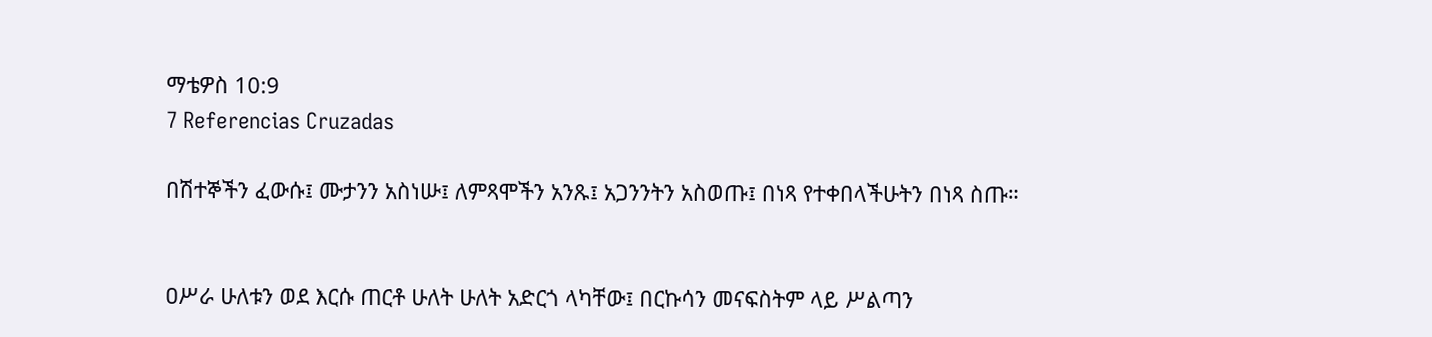ማቴዎስ 10:9
7 Referencias Cruzadas

በሽተኞችን ፈውሱ፤ ሙታንን አስነሡ፤ ለምጻሞችን አንጹ፤ አጋንንትን አስወጡ፤ በነጻ የተቀበላችሁትን በነጻ ስጡ።


ዐሥራ ሁለቱን ወደ እርሱ ጠርቶ ሁለት ሁለት አድርጎ ላካቸው፤ በርኩሳን መናፍስትም ላይ ሥልጣን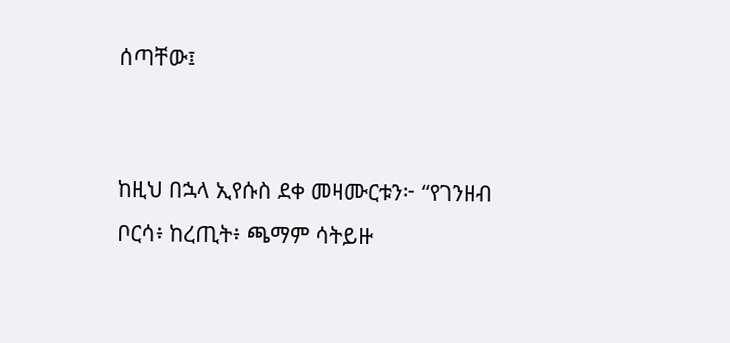ሰጣቸው፤


ከዚህ በኋላ ኢየሱስ ደቀ መዛሙርቱን፦ “የገንዘብ ቦርሳ፥ ከረጢት፥ ጫማም ሳትይዙ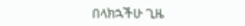በላክኋችሁ ጊዜ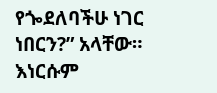የጐደለባችሁ ነገር ነበርን?” አላቸው። እነርሱም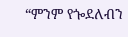“ምንም የጐደለብን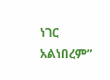ነገር አልነበረም”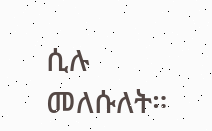ሲሉ መለሱለት።